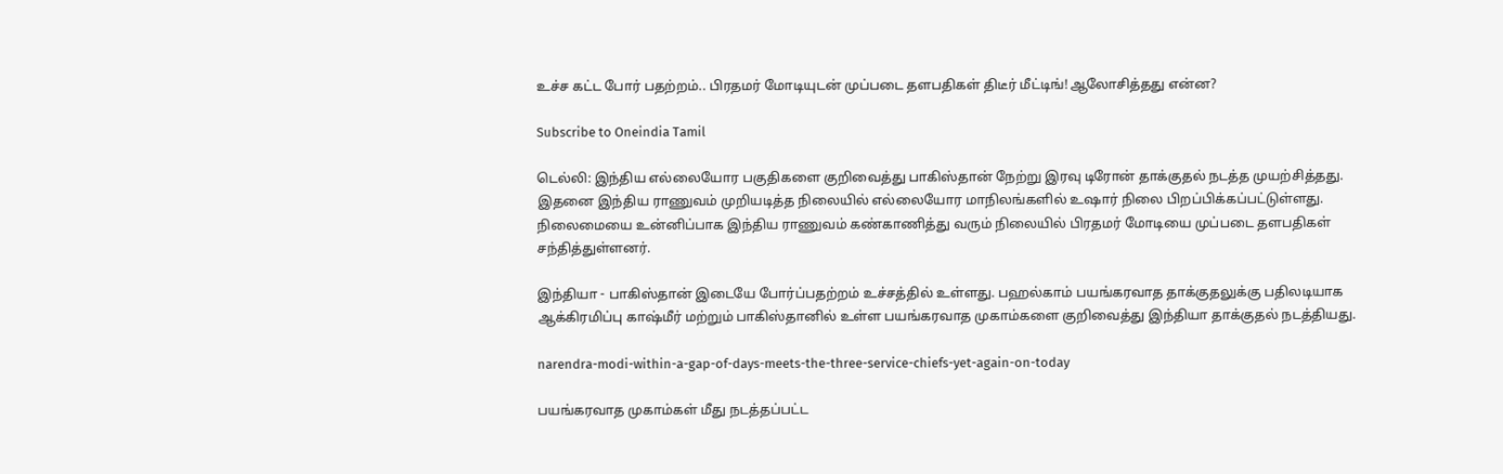உச்ச கட்ட போர் பதற்றம்.. பிரதமர் மோடியுடன் முப்படை தளபதிகள் திடீர் மீட்டிங்! ஆலோசித்தது என்ன?

Subscribe to Oneindia Tamil

டெல்லி: இந்திய எல்லையோர பகுதிகளை குறிவைத்து பாகிஸ்தான் நேற்று இரவு டிரோன் தாக்குதல் நடத்த முயற்சித்தது. இதனை இந்திய ராணுவம் முறியடித்த நிலையில் எல்லையோர மாநிலங்களில் உஷார் நிலை பிறப்பிக்கப்பட்டுள்ளது. நிலைமையை உன்னிப்பாக இந்திய ராணுவம் கண்காணித்து வரும் நிலையில் பிரதமர் மோடியை முப்படை தளபதிகள் சந்தித்துள்ளனர்.

இந்தியா - பாகிஸ்தான் இடையே போர்ப்பதற்றம் உச்சத்தில் உள்ளது. பஹல்காம் பயங்கரவாத தாக்குதலுக்கு பதிலடியாக ஆக்கிரமிப்பு காஷ்மீர் மற்றும் பாகிஸ்தானில் உள்ள பயங்கரவாத முகாம்களை குறிவைத்து இந்தியா தாக்குதல் நடத்தியது.

narendra-modi-within-a-gap-of-days-meets-the-three-service-chiefs-yet-again-on-today

பயங்கரவாத முகாம்கள் மீது நடத்தப்பட்ட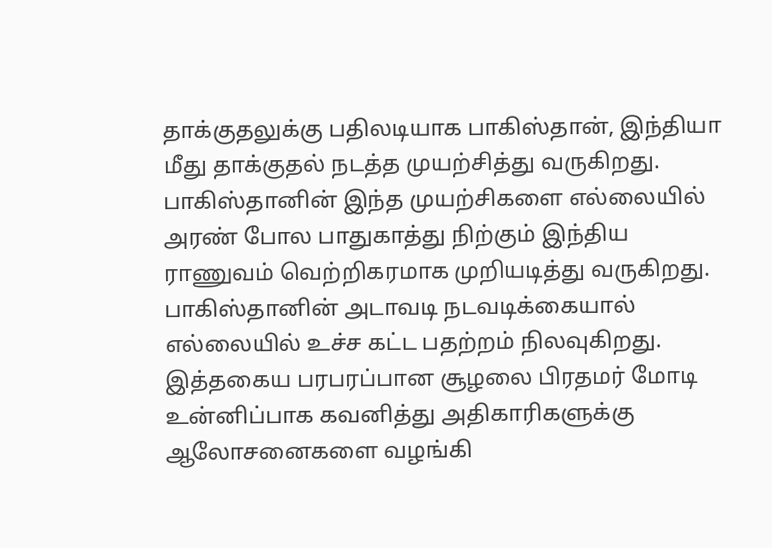தாக்குதலுக்கு பதிலடியாக பாகிஸ்தான், இந்தியா மீது தாக்குதல் நடத்த முயற்சித்து வருகிறது. பாகிஸ்தானின் இந்த முயற்சிகளை எல்லையில் அரண் போல பாதுகாத்து நிற்கும் இந்திய ராணுவம் வெற்றிகரமாக முறியடித்து வருகிறது. பாகிஸ்தானின் அடாவடி நடவடிக்கையால் எல்லையில் உச்ச கட்ட பதற்றம் நிலவுகிறது. இத்தகைய பரபரப்பான சூழலை பிரதமர் மோடி உன்னிப்பாக கவனித்து அதிகாரிகளுக்கு ஆலோசனைகளை வழங்கி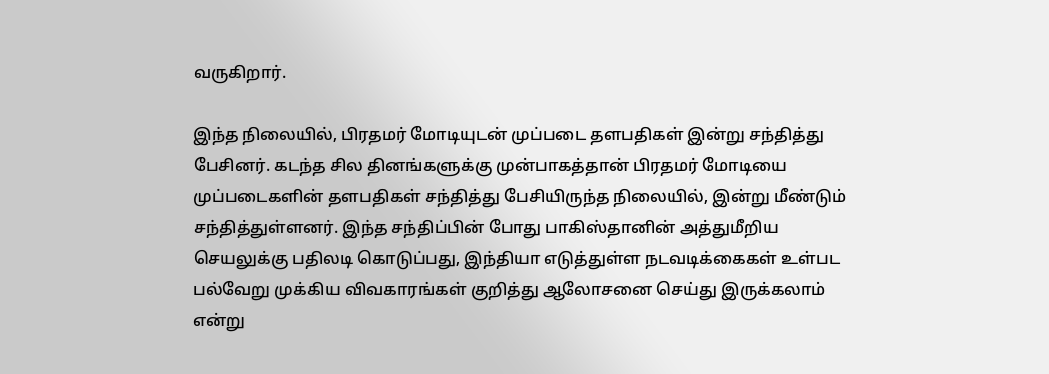வருகிறார்.

இந்த நிலையில், பிரதமர் மோடியுடன் முப்படை தளபதிகள் இன்று சந்தித்து பேசினர். கடந்த சில தினங்களுக்கு முன்பாகத்தான் பிரதமர் மோடியை முப்படைகளின் தளபதிகள் சந்தித்து பேசியிருந்த நிலையில், இன்று மீண்டும் சந்தித்துள்ளனர். இந்த சந்திப்பின் போது பாகிஸ்தானின் அத்துமீறிய செயலுக்கு பதிலடி கொடுப்பது, இந்தியா எடுத்துள்ள நடவடிக்கைகள் உள்பட பல்வேறு முக்கிய விவகாரங்கள் குறித்து ஆலோசனை செய்து இருக்கலாம் என்று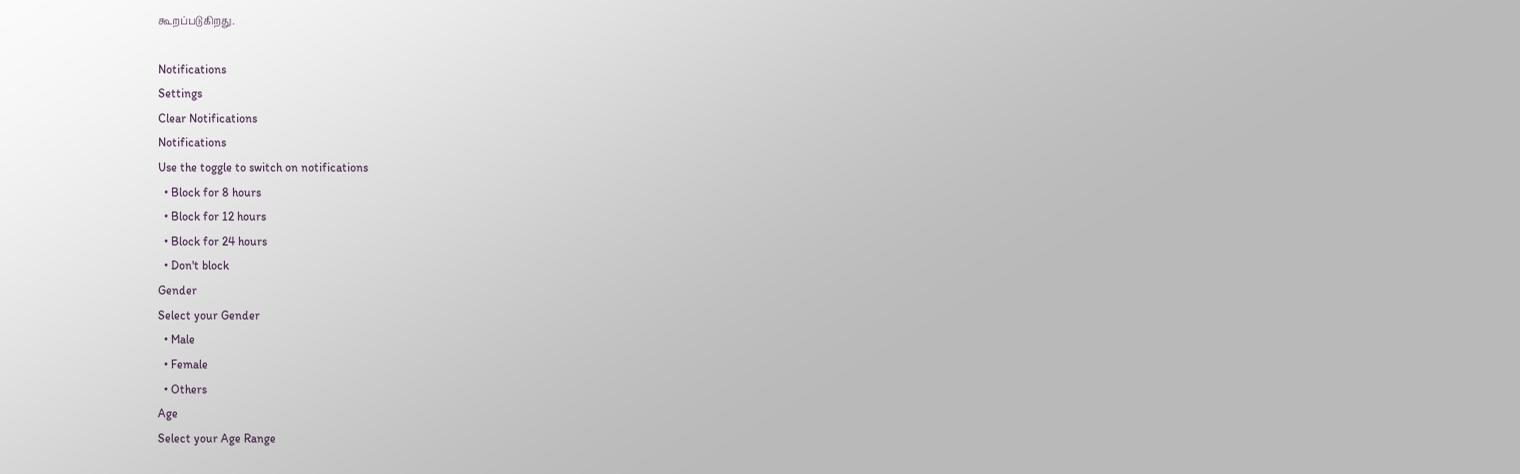கூறப்படுகிறது.

Notifications
Settings
Clear Notifications
Notifications
Use the toggle to switch on notifications
  • Block for 8 hours
  • Block for 12 hours
  • Block for 24 hours
  • Don't block
Gender
Select your Gender
  • Male
  • Female
  • Others
Age
Select your Age Range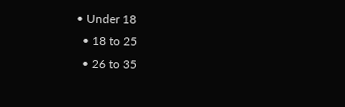• Under 18
  • 18 to 25
  • 26 to 35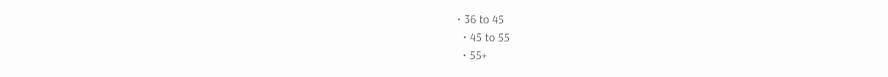• 36 to 45
  • 45 to 55
  • 55+